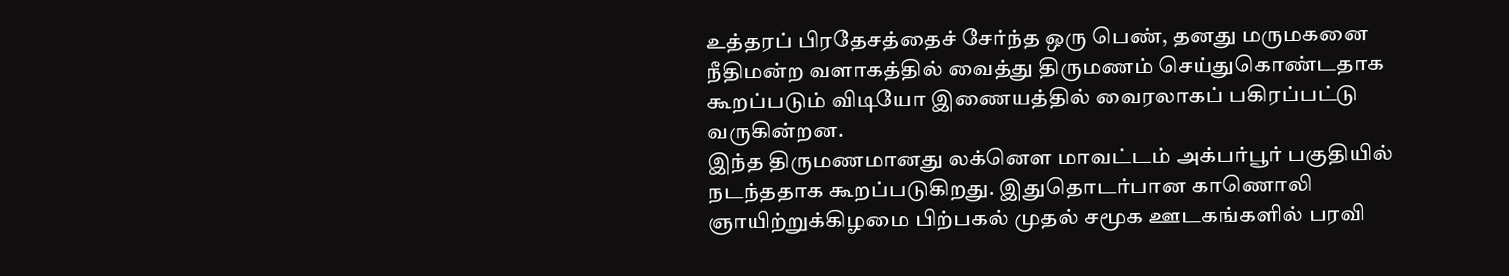உத்தரப் பிரதேசத்தைச் சேர்ந்த ஒரு பெண், தனது மருமகனை நீதிமன்ற வளாகத்தில் வைத்து திருமணம் செய்துகொண்டதாக கூறப்படும் விடியோ இணையத்தில் வைரலாகப் பகிரப்பட்டு வருகின்றன.
இந்த திருமணமானது லக்னெள மாவட்டம் அக்பர்பூர் பகுதியில் நடந்ததாக கூறப்படுகிறது. இதுதொடர்பான காணொலி ஞாயிற்றுக்கிழமை பிற்பகல் முதல் சமூக ஊடகங்களில் பரவி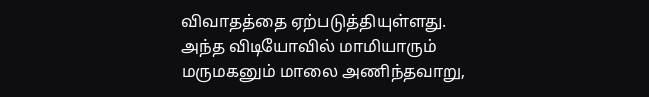விவாதத்தை ஏற்படுத்தியுள்ளது.
அந்த விடியோவில் மாமியாரும் மருமகனும் மாலை அணிந்தவாறு,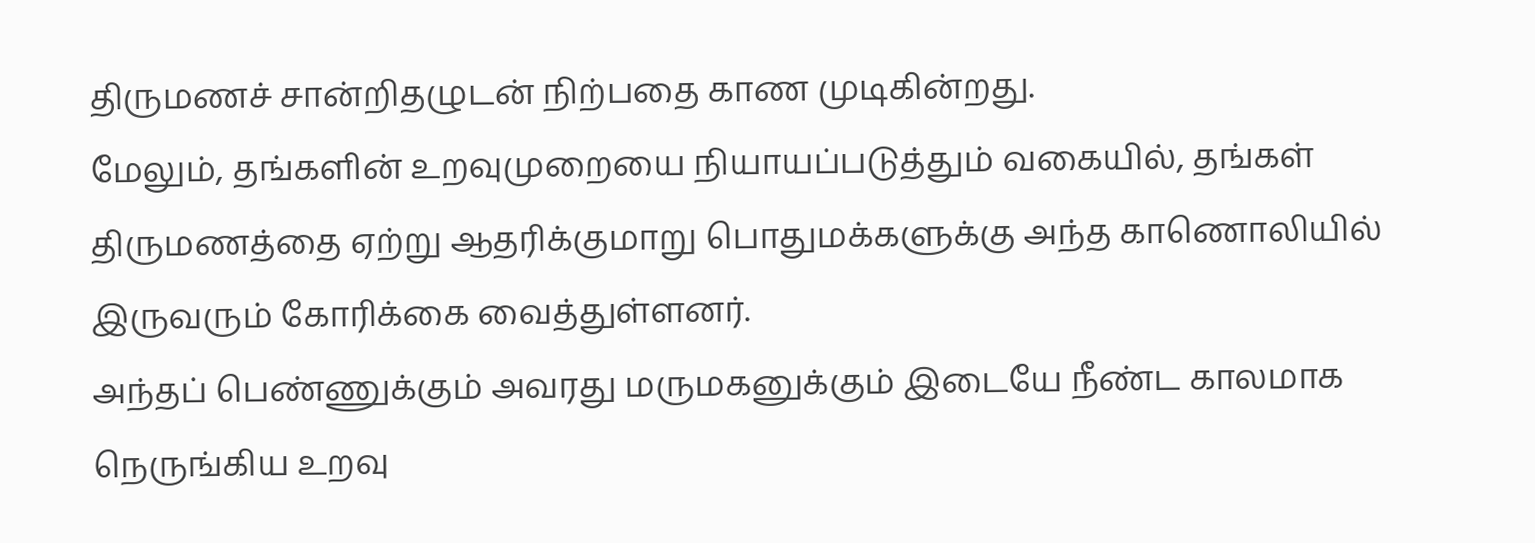திருமணச் சான்றிதழுடன் நிற்பதை காண முடிகின்றது.
மேலும், தங்களின் உறவுமுறையை நியாயப்படுத்தும் வகையில், தங்கள் திருமணத்தை ஏற்று ஆதரிக்குமாறு பொதுமக்களுக்கு அந்த காணொலியில் இருவரும் கோரிக்கை வைத்துள்ளனர்.
அந்தப் பெண்ணுக்கும் அவரது மருமகனுக்கும் இடையே நீண்ட காலமாக நெருங்கிய உறவு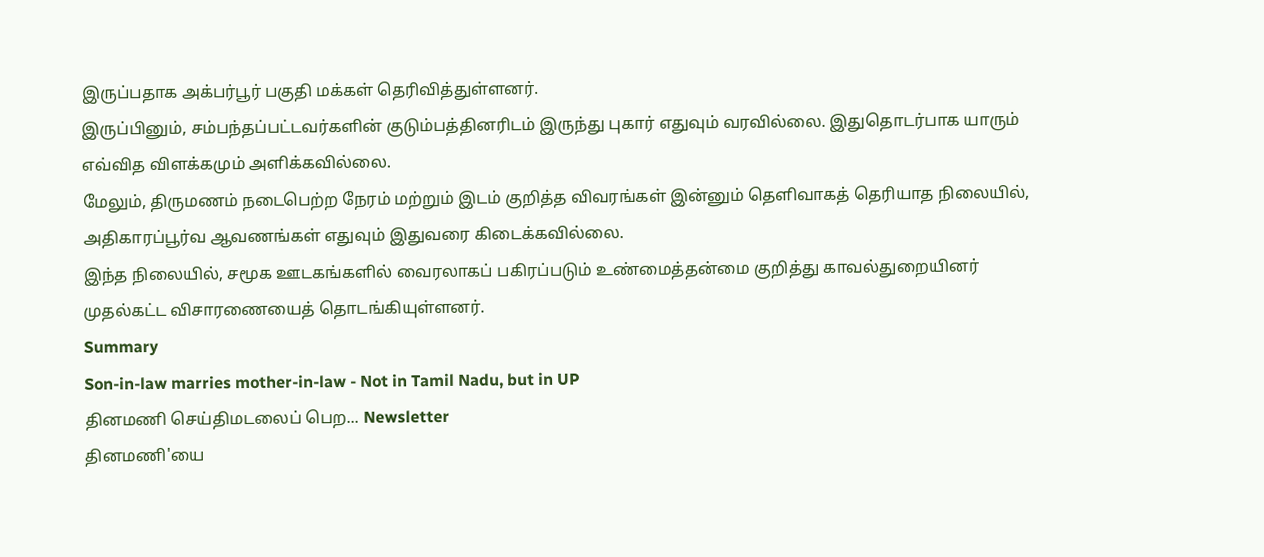இருப்பதாக அக்பர்பூர் பகுதி மக்கள் தெரிவித்துள்ளனர்.
இருப்பினும், சம்பந்தப்பட்டவர்களின் குடும்பத்தினரிடம் இருந்து புகார் எதுவும் வரவில்லை. இதுதொடர்பாக யாரும் எவ்வித விளக்கமும் அளிக்கவில்லை.
மேலும், திருமணம் நடைபெற்ற நேரம் மற்றும் இடம் குறித்த விவரங்கள் இன்னும் தெளிவாகத் தெரியாத நிலையில், அதிகாரப்பூர்வ ஆவணங்கள் எதுவும் இதுவரை கிடைக்கவில்லை.
இந்த நிலையில், சமூக ஊடகங்களில் வைரலாகப் பகிரப்படும் உண்மைத்தன்மை குறித்து காவல்துறையினர் முதல்கட்ட விசாரணையைத் தொடங்கியுள்ளனர்.
Summary
Son-in-law marries mother-in-law - Not in Tamil Nadu, but in UP
தினமணி செய்திமடலைப் பெற... Newsletter
தினமணி'யை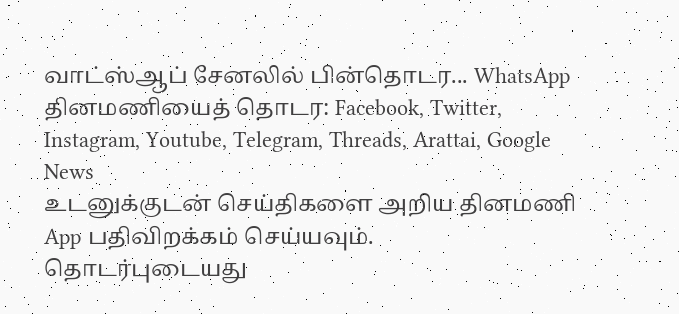வாட்ஸ்ஆப் சேனலில் பின்தொடர... WhatsApp
தினமணியைத் தொடர: Facebook, Twitter, Instagram, Youtube, Telegram, Threads, Arattai, Google News
உடனுக்குடன் செய்திகளை அறிய தினமணி App பதிவிறக்கம் செய்யவும்.
தொடர்புடையது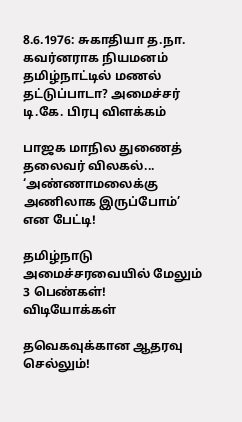8.6.1976: சுகாதியா த.நா. கவர்னராக நியமனம்
தமிழ்நாட்டில் மணல் தட்டுப்பாடா? அமைச்சர் டி.கே. பிரபு விளக்கம்

பாஜக மாநில துணைத் தலைவர் விலகல்... ‘அண்ணாமலைக்கு அணிலாக இருப்போம்’ என பேட்டி!

தமிழ்நாடு அமைச்சரவையில் மேலும் 3 பெண்கள்!
விடியோக்கள்

தவெகவுக்கான ஆதரவு செல்லும்!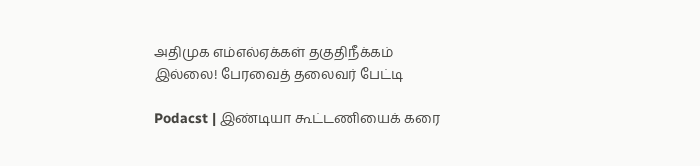அதிமுக எம்எல்ஏக்கள் தகுதிநீக்கம் இல்லை! பேரவைத் தலைவர் பேட்டி

Podacst | இண்டியா கூட்டணியைக் கரை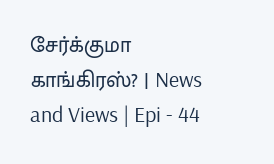சேர்க்குமா காங்கிரஸ்? | News and Views | Epi - 44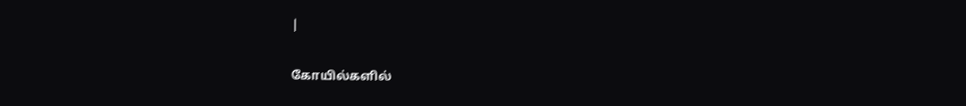|

கோயில்களில்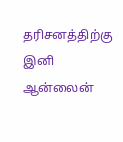தரிசனத்திற்கு இனி ஆன்லைன்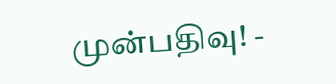முன்பதிவு! -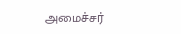அமைச்சர்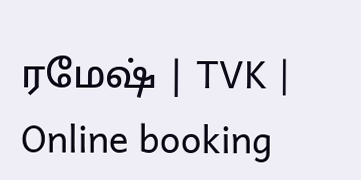ரமேஷ் | TVK | Online booking